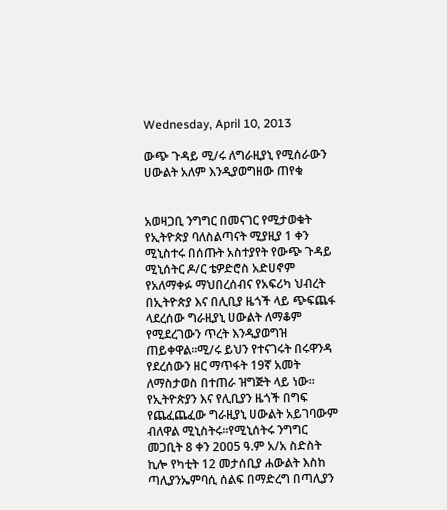Wednesday, April 10, 2013

ውጭ ጉዳይ ሚ/ሩ ለግራዚያኒ የሚሰራውን ሀውልት አለም እንዲያወግዘው ጠየቁ


አወዛጋቢ ንግግር በመናገር የሚታወቁት የኢትዮጵያ ባለስልጣናት ሚያዚያ 1 ቀን ሚኒስተሩ በሰጡት አስተያየት የውጭ ጉዳይ ሚኒሰትር ዶ/ር ቴዎድሮስ አድሀኖም የአለማቀፉ ማህበረሰብና የአፍሪካ ህብረት በኢትዮጵያ እና በሊቢያ ዜጎች ላይ ጭፍጨፋ ላደረሰው ግራዚያኒ ሀውልት ለማቆም የሚደረገውን ጥረት እንዲያወግዝ ጠይቀዋል።ሚ/ሩ ይህን የተናገሩት በሩዋንዳ የደረሰውን ዘር ማጥፋት 19ኛ አመት ለማስታወስ በተጠራ ዝግጅት ላይ ነው።
የኢትዮጵያን እና የሊቢያን ዜጎች በግፍ የጨፈጨፈው ግራዚያኒ ሀውልት አይገባውም ብለዋል ሚኒስትሩ።የሚኒሰትሩ ንግግር መጋቢት 8 ቀን 2005 ዓ.ም አ/አ ስድስት ኪሎ የካቲት 12 መታሰቢያ ሐውልት እስከ ጣሊያንኤምባሲ ሰልፍ በማድረግ በጣሊያን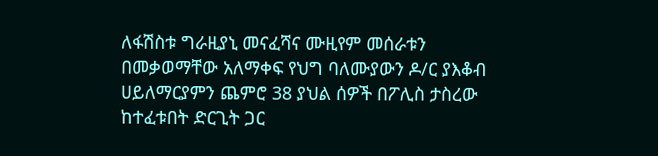ለፋሽስቱ ግራዚያኒ መናፈሻና ሙዚየም መሰራቱን በመቃወማቸው አለማቀፍ የህግ ባለሙያውን ዶ/ር ያእቆብ ሀይለማርያምን ጨምሮ 38 ያህል ሰዎች በፖሊስ ታስረው ከተፈቱበት ድርጊት ጋር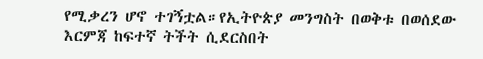የሚቃረን ሆኖ ተገኝቷል።የኢትዮጵያ መንግስት በወቅቱ በወሰደው እርምጃ ከፍተኛ ትችት ሲደርስበት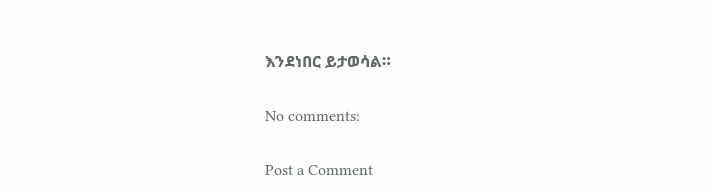እንደነበር ይታወሳል።

No comments:

Post a Comment